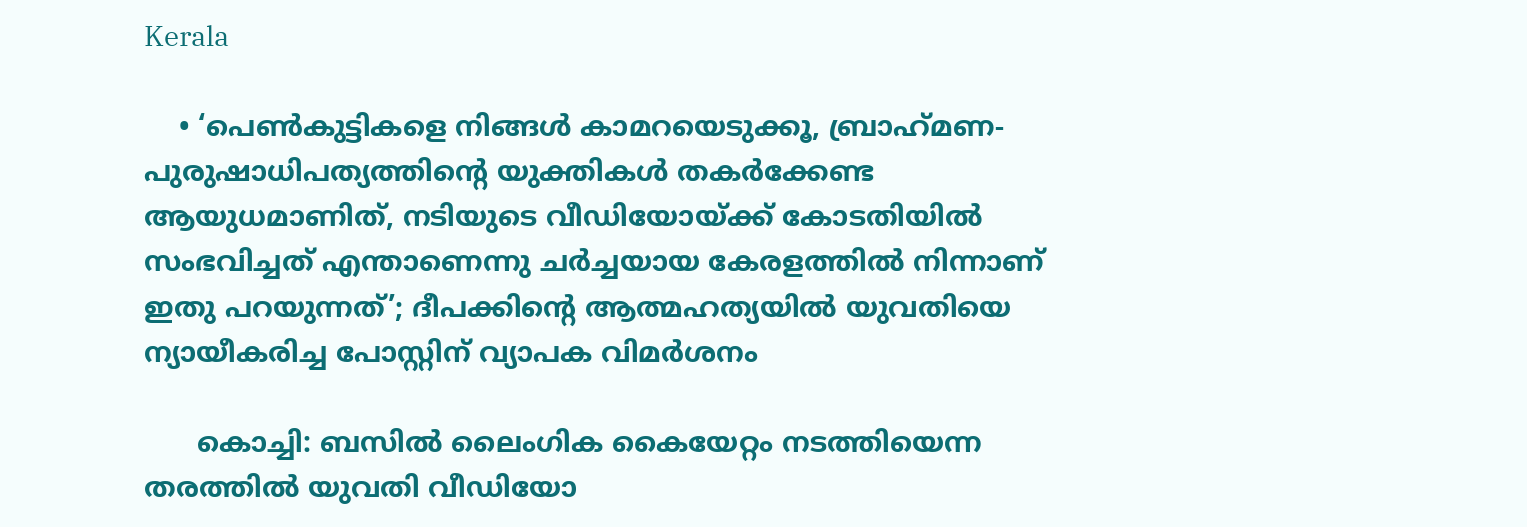Kerala

    • ‘പെണ്‍കുട്ടികളെ നിങ്ങള്‍ കാമറയെടുക്കൂ, ബ്രാഹ്‌മണ- പുരുഷാധിപത്യത്തിന്റെ യുക്തികള്‍ തകര്‍ക്കേണ്ട ആയുധമാണിത്, നടിയുടെ വീഡിയോയ്ക്ക് കോടതിയില്‍ സംഭവിച്ചത് എന്താണെന്നു ചര്‍ച്ചയായ കേരളത്തില്‍ നിന്നാണ് ഇതു പറയുന്നത്’; ദീപക്കിന്റെ ആത്മഹത്യയില്‍ യുവതിയെ ന്യായീകരിച്ച പോസ്റ്റിന് വ്യാപക വിമര്‍ശനം

      കൊച്ചി: ബസില്‍ ലൈംഗിക കൈയേറ്റം നടത്തിയെന്ന തരത്തില്‍ യുവതി വീഡിയോ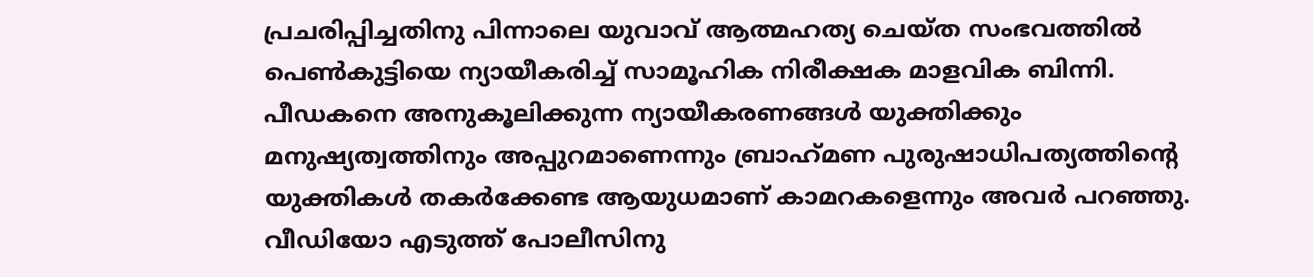പ്രചരിപ്പിച്ചതിനു പിന്നാലെ യുവാവ് ആത്മഹത്യ ചെയ്ത സംഭവത്തില്‍ പെണ്‍കുട്ടിയെ ന്യായീകരിച്ച് സാമൂഹിക നിരീക്ഷക മാളവിക ബിന്നി. പീഡകനെ അനുകൂലിക്കുന്ന ന്യായീകരണങ്ങള്‍ യുക്തിക്കും മനുഷ്യത്വത്തിനും അപ്പുറമാണെന്നും ബ്രാഹ്‌മണ പുരുഷാധിപത്യത്തിന്റെ യുക്തികള്‍ തകര്‍ക്കേണ്ട ആയുധമാണ് കാമറകളെന്നും അവര്‍ പറഞ്ഞു. വീഡിയോ എടുത്ത് പോലീസിനു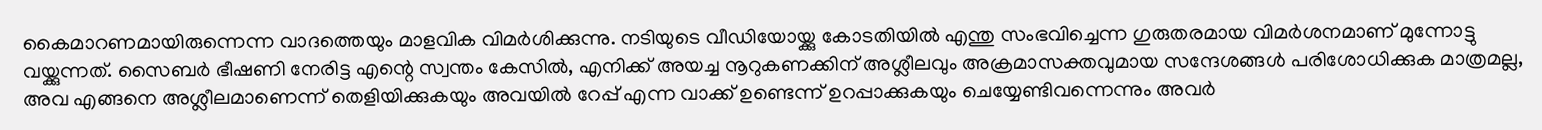കൈമാറണമായിരുന്നെന്ന വാദത്തെയും മാളവിക വിമര്‍ശിക്കുന്നു. നടിയുടെ വീഡിയോയ്ക്കു കോടതിയില്‍ എന്തു സംഭവിച്ചെന്ന ഗുരുതരമായ വിമര്‍ശനമാണ് മുന്നോട്ടു വയ്ക്കുന്നത്. സൈബര്‍ ഭീഷണി നേരിട്ട എന്റെ സ്വന്തം കേസില്‍, എനിക്ക് അയച്ച നൂറുകണക്കിന് അശ്ലീലവും അക്രമാസക്തവുമായ സന്ദേശങ്ങള്‍ പരിശോധിക്കുക മാത്രമല്ല, അവ എങ്ങനെ അശ്ലീലമാണെന്ന് തെളിയിക്കുകയും അവയില്‍ റേപ്പ് എന്ന വാക്ക് ഉണ്ടെന്ന് ഉറപ്പാക്കുകയും ചെയ്യേണ്ടിവന്നെന്നും അവര്‍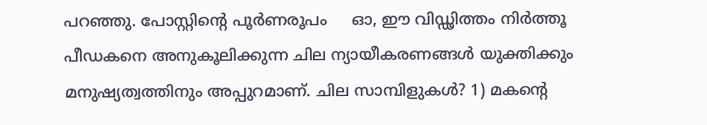പറഞ്ഞു. പോസ്റ്റിന്റെ പൂര്‍ണരൂപം     ഓ, ഈ വിഡ്ഢിത്തം നിര്‍ത്തൂ പീഡകനെ അനുകൂലിക്കുന്ന ചില ന്യായീകരണങ്ങള്‍ യുക്തിക്കും മനുഷ്യത്വത്തിനും അപ്പുറമാണ്. ചില സാമ്പിളുകള്‍? 1) മകന്റെ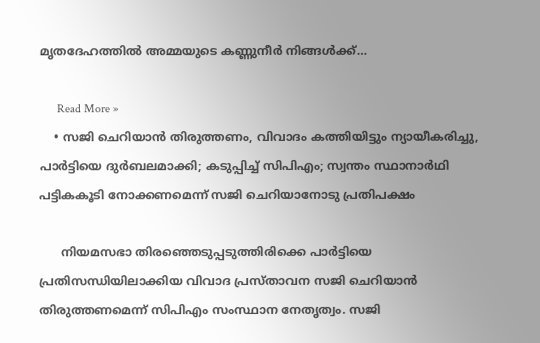മൃതദേഹത്തില്‍ അമ്മയുടെ കണ്ണുനീര്‍ നിങ്ങള്‍ക്ക്…

      Read More »
    • സജി ചെറിയാന്‍ തിരുത്തണം, വിവാദം കത്തിയിട്ടും ന്യായീകരിച്ചു, പാര്‍ട്ടിയെ ദുര്‍ബലമാക്കി; കടുപ്പിച്ച് സിപിഎം; സ്വന്തം സ്ഥാനാര്‍ഥി പട്ടികകൂടി നോക്കണമെന്ന് സജി ചെറിയാനോടു പ്രതിപക്ഷം

      നിയമസഭാ തിരഞ്ഞെടുപ്പടുത്തിരിക്കെ പാര്‍ട്ടിയെ പ്രതിസന്ധിയിലാക്കിയ വിവാദ പ്രസ്താവന സജി ചെറിയാന്‍ തിരുത്തണമെന്ന് സിപിഎം സംസ്ഥാന നേതൃത്വം. സജി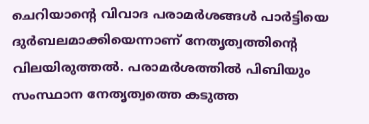ചെറിയാന്റെ വിവാദ പരാമര്‍ശങ്ങള്‍ പാര്‍ട്ടിയെ ദുര്‍ബലമാക്കിയെന്നാണ് നേതൃത്വത്തിന്റെ വിലയിരുത്തല്‍. പരാമര്‍ശത്തില്‍ പിബിയും സംസ്ഥാന നേതൃത്വത്തെ കടുത്ത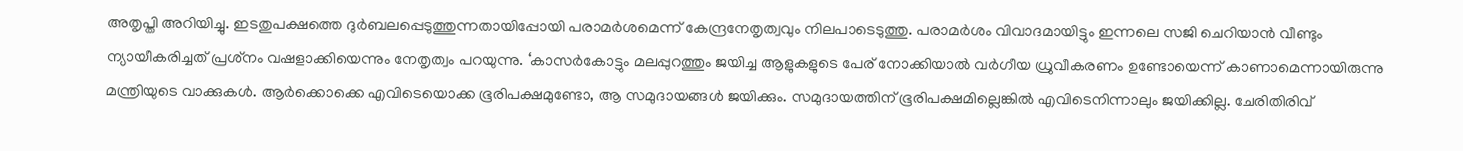അതൃപ്തി അറിയിച്ചു. ഇടതുപക്ഷത്തെ ദുര്‍ബലപ്പെടുത്തുന്നതായിപ്പോയി പരാമര്‍ശമെന്ന് കേന്ദ്രനേതൃത്വവും നിലപാടെടുത്തു. പരാമര്‍ശം വിവാദമായിട്ടും ഇന്നലെ സജി ചെറിയാന്‍ വീണ്ടും ന്യായീകരിച്ചത് പ്രശ്‌നം വഷളാക്കിയെന്നും നേതൃത്വം പറയുന്നു. ‘കാസര്‍കോട്ടും മലപ്പുറത്തും ജയിച്ച ആളുകളുടെ പേര് നോക്കിയാല്‍ വര്‍ഗീയ ധ്രുവീകരണം ഉണ്ടോയെന്ന് കാണാമെന്നായിരുന്നു മന്ത്രിയുടെ വാക്കുകള്‍. ആര്‍ക്കൊക്കെ എവിടെയൊക്ക ഭൂരിപക്ഷമുണ്ടോ, ആ സമുദായങ്ങള്‍ ജയിക്കും. സമുദായത്തിന് ഭൂരിപക്ഷമില്ലെങ്കില്‍ എവിടെനിന്നാലും ജയിക്കില്ല. ചേരിതിരിവ്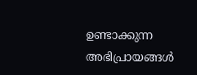ഉണ്ടാക്കുന്ന അഭിപ്രായങ്ങള്‍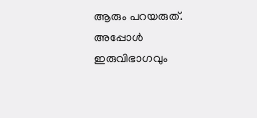ആരും പറയരുത്. അപ്പോള്‍ ഇരുവിഭാഗവും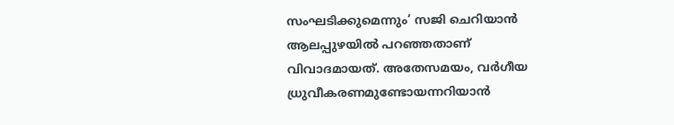സംഘടിക്കുമെന്നും’ സജി ചെറിയാന്‍ ആലപ്പുഴയില്‍ പറഞ്ഞതാണ് വിവാദമായത്. അതേസമയം, വര്‍ഗീയ ധ്രുവീകരണമുണ്ടോയന്നറിയാന്‍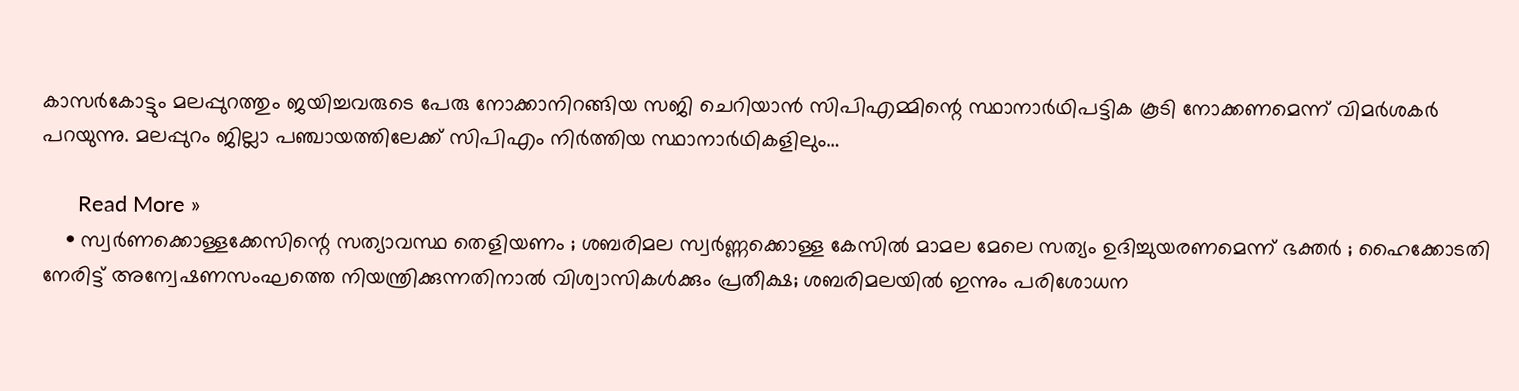കാസര്‍കോട്ടും മലപ്പുറത്തും ജയിച്ചവരുടെ പേരു നോക്കാനിറങ്ങിയ സജി ചെറിയാന്‍ സിപിഎമ്മിന്റെ സ്ഥാനാര്‍ഥിപട്ടിക കൂടി നോക്കണമെന്ന് വിമര്‍ശകര്‍ പറയുന്നു. മലപ്പുറം ജില്ലാ പഞ്ചായത്തിലേക്ക് സിപിഎം നിര്‍ത്തിയ സ്ഥാനാര്‍ഥികളിലും…

      Read More »
    • സ്വര്‍ണക്കൊള്ളക്കേസിന്റെ സത്യാവസ്ഥ തെളിയണം ; ശബരിമല സ്വര്‍ണ്ണക്കൊള്ള കേസില്‍ മാമല മേലെ സത്യം ഉദിച്ചുയരണമെന്ന് ഭക്തര്‍ ; ഹൈക്കോടതി നേരിട്ട് അന്വേഷണസംഘത്തെ നിയന്ത്രിക്കുന്നതിനാല്‍ വിശ്വാസികള്‍ക്കും പ്രതീക്ഷ; ശബരിമലയില്‍ ഇന്നും പരിശോധന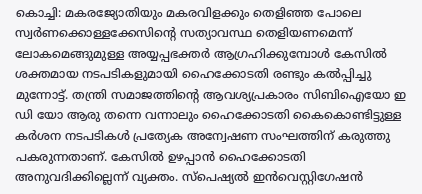കൊച്ചി: മകരജ്യോതിയും മകരവിളക്കും തെളിഞ്ഞ പോലെ സ്വര്‍ണക്കൊള്ളക്കേസിന്റെ സത്യാവസ്ഥ തെളിയണമെന്ന് ലോകമെങ്ങുമുള്ള അയ്യപ്പഭക്തര്‍ ആഗ്രഹിക്കുമ്പോള്‍ കേസില്‍ ശക്തമായ നടപടികളുമായി ഹൈക്കോടതി രണ്ടും കല്‍പ്പിച്ചു മുന്നോട്ട്. തന്ത്രി സമാജത്തിന്റെ ആവശ്യപ്രകാരം സിബിഐയോ ഇ ഡി യോ ആരു തന്നെ വന്നാലും ഹൈക്കോടതി കൈകൊണ്ടിട്ടുള്ള കര്‍ശന നടപടികള്‍ പ്രത്യേക അന്വേഷണ സംഘത്തിന് കരുത്തു പകരുന്നതാണ്. കേസില്‍ ഉഴപ്പാന്‍ ഹൈക്കോടതി അനുവദിക്കില്ലെന്ന് വ്യക്തം. സ്‌പെഷ്യല്‍ ഇന്‍വെസ്റ്റിഗേഷന്‍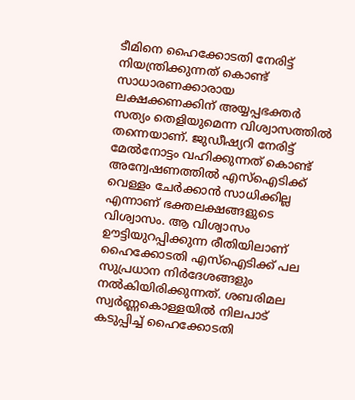ടീമിനെ ഹൈക്കോടതി നേരിട്ട് നിയന്ത്രിക്കുന്നത് കൊണ്ട് സാധാരണക്കാരായ ലക്ഷക്കണക്കിന് അയ്യപ്പഭക്തര്‍ സത്യം തെളിയുമെന്ന വിശ്വാസത്തില്‍ തന്നെയാണ്. ജുഡീഷ്യറി നേരിട്ട് മേല്‍നോട്ടം വഹിക്കുന്നത് കൊണ്ട് അന്വേഷണത്തില്‍ എസ്‌ഐടിക്ക് വെള്ളം ചേര്‍ക്കാന്‍ സാധിക്കില്ല എന്നാണ് ഭക്തലക്ഷങ്ങളുടെ വിശ്വാസം. ആ വിശ്വാസം ഊട്ടിയുറപ്പിക്കുന്ന രീതിയിലാണ് ഹൈക്കോടതി എസ്‌ഐടിക്ക് പല സുപ്രധാന നിര്‍ദേശങ്ങളും നല്‍കിയിരിക്കുന്നത്. ശബരിമല സ്വര്‍ണ്ണകൊള്ളയില്‍ നിലപാട് കടുപ്പിച്ച് ഹൈക്കോടതി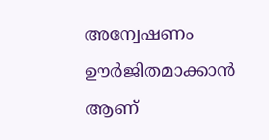അന്വേഷണം ഊര്‍ജിതമാക്കാന്‍ ആണ്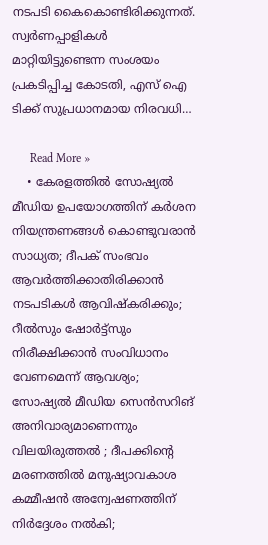നടപടി കൈകൊണ്ടിരിക്കുന്നത്. സ്വര്‍ണപ്പാളികള്‍ മാറ്റിയിട്ടുണ്ടെന്ന സംശയം പ്രകടിപ്പിച്ച കോടതി, എസ് ഐ ടിക്ക് സുപ്രധാനമായ നിരവധി…

      Read More »
    • കേരളത്തില്‍ സോഷ്യല്‍ മീഡിയ ഉപയോഗത്തിന് കര്‍ശന നിയന്ത്രണങ്ങള്‍ കൊണ്ടുവരാന്‍ സാധ്യത; ദീപക് സംഭവം ആവര്‍ത്തിക്കാതിരിക്കാന്‍ നടപടികള്‍ ആവിഷ്‌കരിക്കും; റീല്‍സും ഷോര്‍ട്ട്‌സും നിരീക്ഷിക്കാന്‍ സംവിധാനം വേണമെന്ന് ആവശ്യം; സോഷ്യല്‍ മീഡിയ സെന്‍സറിങ് അനിവാര്യമാണെന്നും വിലയിരുത്തല്‍ ; ദീപക്കിന്റെ മരണത്തില്‍ മനുഷ്യാവകാശ കമ്മീഷന്‍ അന്വേഷണത്തിന് നിര്‍ദ്ദേശം നല്‍കി;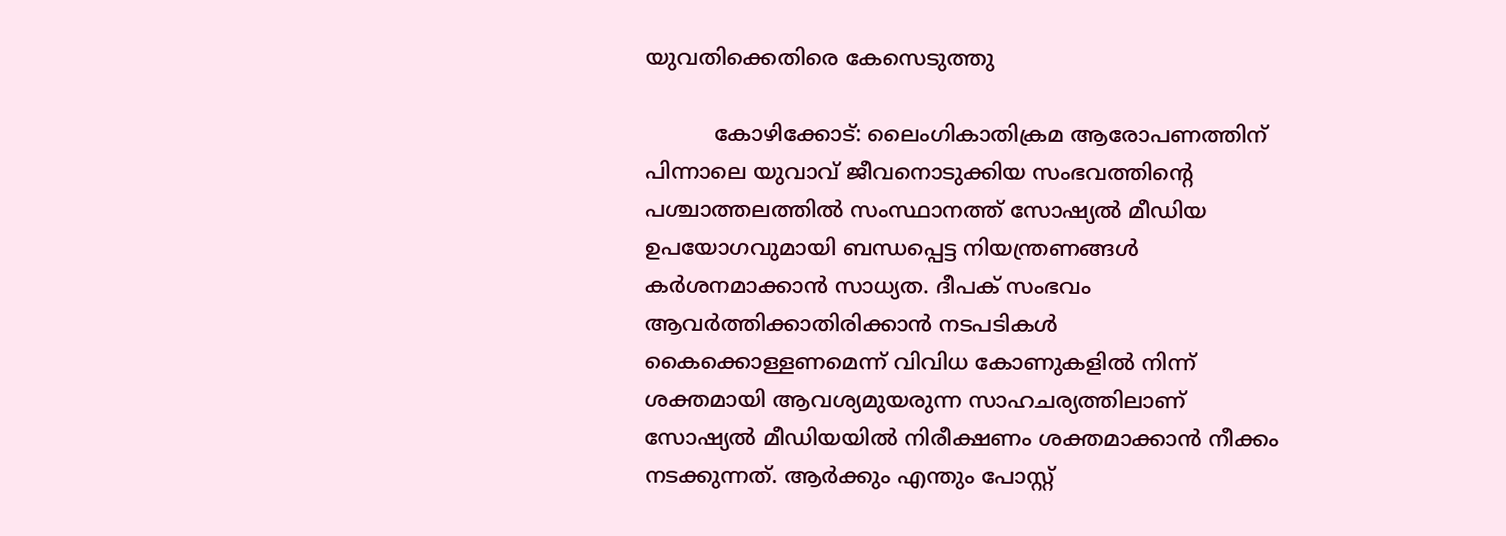യുവതിക്കെതിരെ കേസെടുത്തു

          കോഴിക്കോട്: ലൈംഗികാതിക്രമ ആരോപണത്തിന് പിന്നാലെ യുവാവ് ജീവനൊടുക്കിയ സംഭവത്തിന്റെ പശ്ചാത്തലത്തില്‍ സംസ്ഥാനത്ത് സോഷ്യല്‍ മീഡിയ ഉപയോഗവുമായി ബന്ധപ്പെട്ട നിയന്ത്രണങ്ങള്‍ കര്‍ശനമാക്കാന്‍ സാധ്യത. ദീപക് സംഭവം ആവര്‍ത്തിക്കാതിരിക്കാന്‍ നടപടികള്‍ കൈക്കൊള്ളണമെന്ന് വിവിധ കോണുകളില്‍ നിന്ന് ശക്തമായി ആവശ്യമുയരുന്ന സാഹചര്യത്തിലാണ് സോഷ്യല്‍ മീഡിയയില്‍ നിരീക്ഷണം ശക്തമാക്കാന്‍ നീക്കം നടക്കുന്നത്. ആര്‍ക്കും എന്തും പോസ്റ്റ്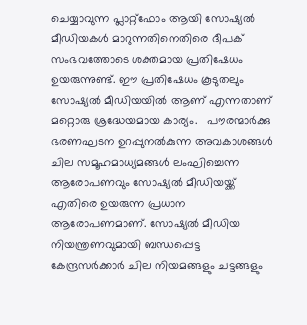ചെയ്യാവുന്ന പ്ലാറ്റ്‌ഫോം ആയി സോഷ്യല്‍ മീഡിയകള്‍ മാറുന്നതിനെതിരെ ദീപക് സംഭവത്തോടെ ശക്തമായ പ്രതിഷേധം ഉയരുന്നുണ്ട്. ഈ പ്രതിഷേധം കൂടുതലും സോഷ്യല്‍ മീഡിയയില്‍ ആണ് എന്നതാണ് മറ്റൊരു ശ്രദ്ധേയമായ കാര്യം.   പൗരന്മാര്‍ക്കു ഭരണഘടന ഉറപ്പുനല്‍കുന്ന അവകാശങ്ങള്‍ ചില സമൂഹമാധ്യമങ്ങള്‍ ലംഘിച്ചെന്ന ആരോപണവും സോഷ്യല്‍ മീഡിയയ്ക്ക് എതിരെ ഉയരുന്ന പ്രധാന ആരോപണമാണ്. സോഷ്യല്‍ മീഡിയ നിയന്ത്രണവുമായി ബന്ധപ്പെട്ട കേന്ദ്രസര്‍ക്കാര്‍ ചില നിയമങ്ങളും ചട്ടങ്ങളും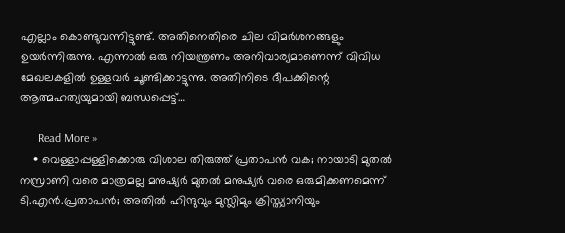എല്ലാം കൊണ്ടുവന്നിട്ടുണ്ട്. അതിനെതിരെ ചില വിമര്‍ശനങ്ങളും ഉയര്‍ന്നിരുന്നു. എന്നാല്‍ ഒരു നിയന്ത്രണം അനിവാര്യമാണെന്ന് വിവിധ മേഖലകളില്‍ ഉള്ളവര്‍ ചൂണ്ടിക്കാട്ടുന്നു. അതിനിടെ ദീപക്കിന്റെ ആത്മഹത്യയുമായി ബന്ധപ്പെട്ട്…

      Read More »
    • വെള്ളാപ്പള്ളിക്കൊരു വിശാല തിരുത്ത് പ്രതാപന്‍ വക; നായാടി മുതല്‍ നസ്രാണി വരെ മാത്രമല്ല മനുഷ്യര്‍ മുതല്‍ മനുഷ്യര്‍ വരെ ഒരുമിക്കണമെന്ന് ടി.എന്‍.പ്രതാപന്‍; അതില്‍ ഹിന്ദുവും മുസ്ലിമും ക്രിസ്ത്യാനിയും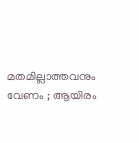മതമില്ലാത്തവനും വേണം ; ആയിരം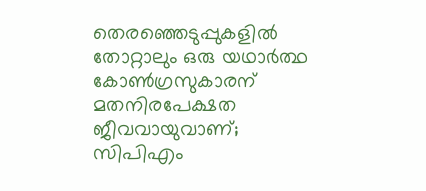തെരഞ്ഞെടുപ്പുകളില്‍ തോറ്റാലും ഒരു യഥാര്‍ത്ഥ കോണ്‍ഗ്രസുകാരന് മതനിരപേക്ഷത ജീവവായുവാണ്; സിപിഎം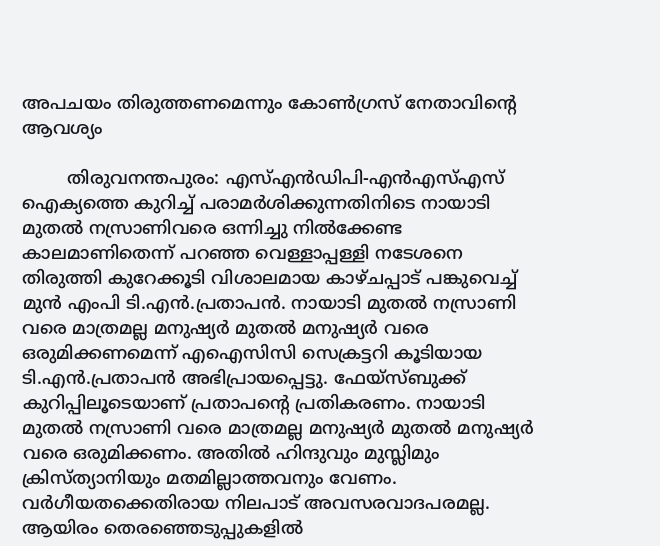അപചയം തിരുത്തണമെന്നും കോണ്‍ഗ്രസ് നേതാവിന്റെ ആവശ്യം

        തിരുവനന്തപുരം: എസ്എന്‍ഡിപി-എന്‍എസ്എസ് ഐക്യത്തെ കുറിച്ച് പരാമര്‍ശിക്കുന്നതിനിടെ നായാടി മുതല്‍ നസ്രാണിവരെ ഒന്നിച്ചു നില്‍ക്കേണ്ട കാലമാണിതെന്ന് പറഞ്ഞ വെള്ളാപ്പള്ളി നടേശനെ തിരുത്തി കുറേക്കൂടി വിശാലമായ കാഴ്ചപ്പാട് പങ്കുവെച്ച് മുന്‍ എംപി ടി.എന്‍.പ്രതാപന്‍. നായാടി മുതല്‍ നസ്രാണി വരെ മാത്രമല്ല മനുഷ്യര്‍ മുതല്‍ മനുഷ്യര്‍ വരെ ഒരുമിക്കണമെന്ന് എഐസിസി സെക്രട്ടറി കൂടിയായ ടി.എന്‍.പ്രതാപന്‍ അഭിപ്രായപ്പെട്ടു. ഫേയ്‌സ്ബുക്ക് കുറിപ്പിലൂടെയാണ് പ്രതാപന്റെ പ്രതികരണം. നായാടി മുതല്‍ നസ്രാണി വരെ മാത്രമല്ല മനുഷ്യര്‍ മുതല്‍ മനുഷ്യര്‍ വരെ ഒരുമിക്കണം. അതില്‍ ഹിന്ദുവും മുസ്ലിമും ക്രിസ്ത്യാനിയും മതമില്ലാത്തവനും വേണം. വര്‍ഗീയതക്കെതിരായ നിലപാട് അവസരവാദപരമല്ല. ആയിരം തെരഞ്ഞെടുപ്പുകളില്‍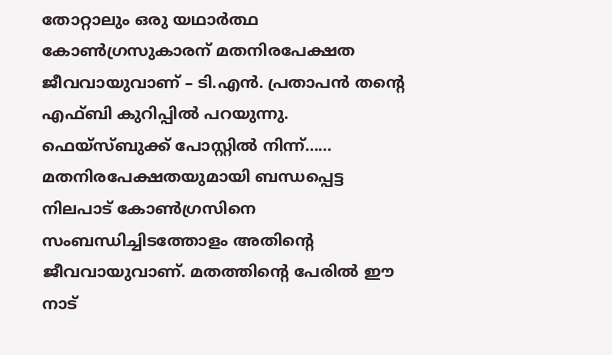തോറ്റാലും ഒരു യഥാര്‍ത്ഥ കോണ്‍ഗ്രസുകാരന് മതനിരപേക്ഷത ജീവവായുവാണ് – ടി.എന്‍. പ്രതാപന്‍ തന്റെ എഫ്ബി കുറിപ്പില്‍ പറയുന്നു. ഫെയ്‌സ്ബുക്ക് പോസ്റ്റില്‍ നിന്ന്…… മതനിരപേക്ഷതയുമായി ബന്ധപ്പെട്ട നിലപാട് കോണ്‍ഗ്രസിനെ സംബന്ധിച്ചിടത്തോളം അതിന്റെ ജീവവായുവാണ്. മതത്തിന്റെ പേരില്‍ ഈ നാട്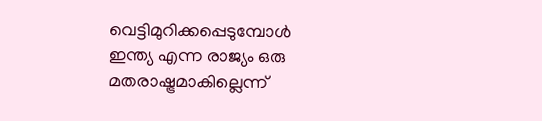വെട്ടിമുറിക്കപ്പെടുമ്പോള്‍ ഇന്ത്യ എന്ന രാജ്യം ഒരു മതരാഷ്ട്രമാകില്ലെന്ന്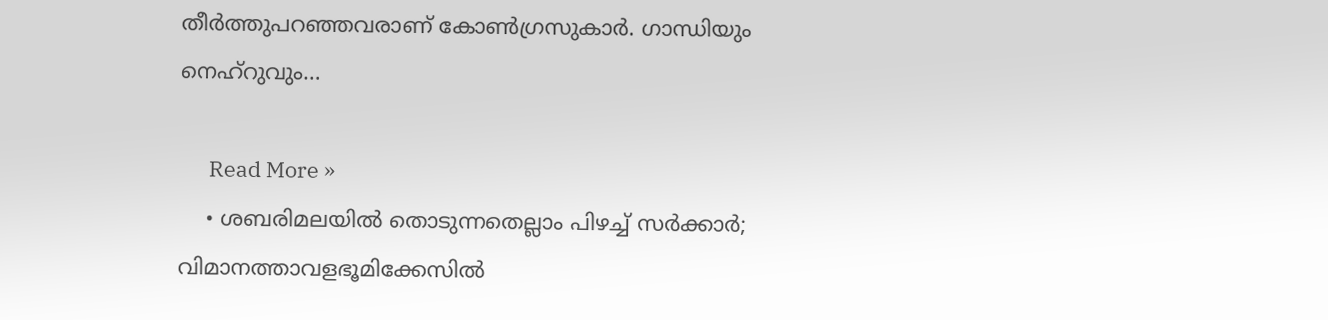തീര്‍ത്തുപറഞ്ഞവരാണ് കോണ്‍ഗ്രസുകാര്‍. ഗാന്ധിയും നെഹ്‌റുവും…

      Read More »
    • ശബരിമലയില്‍ തൊടുന്നതെല്ലാം പിഴച്ച് സര്‍ക്കാര്‍; വിമാനത്താവളഭൂമിക്കേസില്‍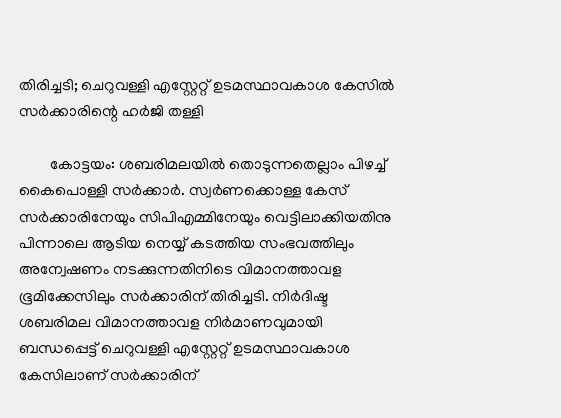തിരിച്ചടി; ചെറുവള്ളി എസ്റ്റേറ്റ് ഉടമസ്ഥാവകാശ കേസില്‍ സര്‍ക്കാരിന്റെ ഹര്‍ജി തള്ളി

        കോട്ടയം: ശബരിമലയില്‍ തൊടുന്നതെല്ലാം പിഴച്ച് കൈപൊള്ളി സര്‍ക്കാര്‍. സ്വര്‍ണക്കൊള്ള കേസ് സര്‍ക്കാരിനേയും സിപിഎമ്മിനേയും വെട്ടിലാക്കിയതിനു പിന്നാലെ ആടിയ നെയ്യ് കടത്തിയ സംഭവത്തിലും അന്വേഷണം നടക്കുന്നതിനിടെ വിമാനത്താവള ഭൂമിക്കേസിലും സര്‍ക്കാരിന് തിരിച്ചടി. നിര്‍ദിഷ്ട ശബരിമല വിമാനത്താവള നിര്‍മാണവുമായി ബന്ധപ്പെട്ട് ചെറുവള്ളി എസ്റ്റേറ്റ് ഉടമസ്ഥാവകാശ കേസിലാണ് സര്‍ക്കാരിന്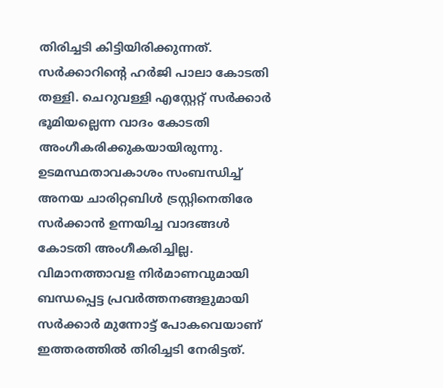തിരിച്ചടി കിട്ടിയിരിക്കുന്നത്. സര്‍ക്കാറിന്റെ ഹര്‍ജി പാലാ കോടതി തള്ളി. ചെറുവള്ളി എസ്റ്റേറ്റ് സര്‍ക്കാര്‍ ഭൂമിയല്ലെന്ന വാദം കോടതി അംഗീകരിക്കുകയായിരുന്നു. ഉടമസ്ഥതാവകാശം സംബന്ധിച്ച് അനയ ചാരിറ്റബിള്‍ ട്രസ്റ്റിനെതിരേ സര്‍ക്കാന്‍ ഉന്നയിച്ച വാദങ്ങള്‍ കോടതി അംഗീകരിച്ചില്ല. വിമാനത്താവള നിര്‍മാണവുമായി ബന്ധപ്പെട്ട പ്രവര്‍ത്തനങ്ങളുമായി സര്‍ക്കാര്‍ മുന്നോട്ട് പോകവെയാണ് ഇത്തരത്തില്‍ തിരിച്ചടി നേരിട്ടത്.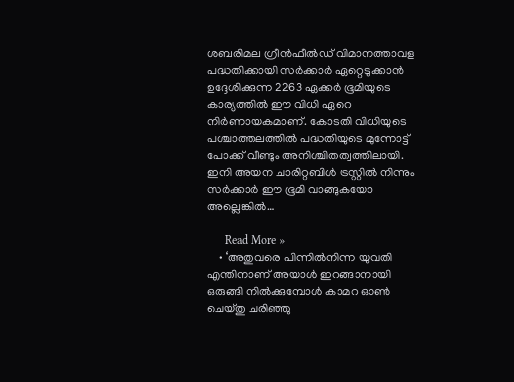ശബരിമല ഗ്രീന്‍ഫീല്‍ഡ് വിമാനത്താവള പദ്ധതിക്കായി സര്‍ക്കാര്‍ ഏറ്റെടുക്കാന്‍ ഉദ്ദേശിക്കുന്ന 2263 ഏക്കര്‍ ഭൂമിയുടെ കാര്യത്തില്‍ ഈ വിധി ഏറെ നിര്‍ണായകമാണ്. കോടതി വിധിയുടെ പശ്ചാത്തലത്തില്‍ പദ്ധതിയുടെ മുന്നോട്ട് പോക്ക് വീണ്ടും അനിശ്ചിതത്വത്തിലായി. ഇനി അയന ചാരിറ്റബിള്‍ ട്രസ്റ്റില്‍ നിന്നും സര്‍ക്കാര്‍ ഈ ഭൂമി വാങ്ങുകയോ അല്ലെങ്കില്‍…

      Read More »
    • ‘അതുവരെ പിന്നില്‍നിന്ന യുവതി എന്തിനാണ് അയാള്‍ ഇറങ്ങാനായി ഒരുങ്ങി നില്‍ക്കുമ്പോള്‍ കാമറ ഓണ്‍ ചെയ്തു ചരിഞ്ഞു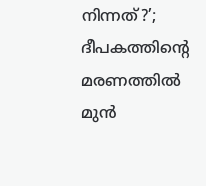നിന്നത്?’; ദീപകത്തിന്റെ മരണത്തില്‍ മുന്‍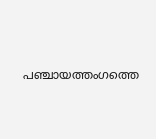പഞ്ചായത്തംഗത്തെ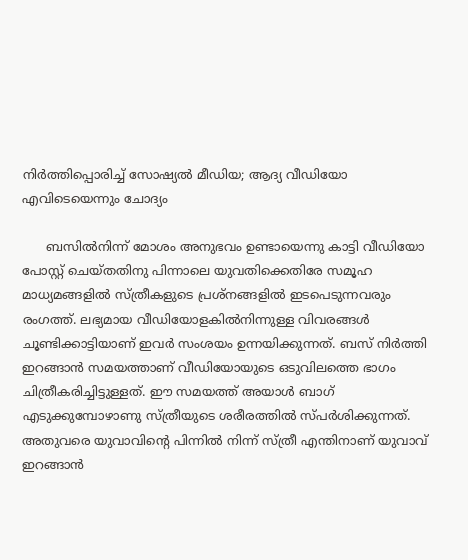നിര്‍ത്തിപ്പൊരിച്ച് സോഷ്യല്‍ മീഡിയ; ആദ്യ വീഡിയോ എവിടെയെന്നും ചോദ്യം

      ബസില്‍നിന്ന് മോശം അനുഭവം ഉണ്ടായെന്നു കാട്ടി വീഡിയോ പോസ്റ്റ് ചെയ്തതിനു പിന്നാലെ യുവതിക്കെതിരേ സമൂഹ മാധ്യമങ്ങളില്‍ സ്ത്രീകളുടെ പ്രശ്‌നങ്ങളില്‍ ഇടപെടുന്നവരും രംഗത്ത്. ലഭ്യമായ വീഡിയോളകില്‍നിന്നുള്ള വിവരങ്ങള്‍ ചൂണ്ടിക്കാട്ടിയാണ് ഇവര്‍ സംശയം ഉന്നയിക്കുന്നത്. ബസ് നിര്‍ത്തി ഇറങ്ങാന്‍ സമയത്താണ് വീഡിയോയുടെ ഒടുവിലത്തെ ഭാഗം ചിത്രീകരിച്ചിട്ടുള്ളത്. ഈ സമയത്ത് അയാള്‍ ബാഗ് എടുക്കുമ്പോഴാണു സ്ത്രീയുടെ ശരീരത്തില്‍ സ്പര്‍ശിക്കുന്നത്. അതുവരെ യുവാവിന്റെ പിന്നില്‍ നിന്ന് സ്ത്രീ എന്തിനാണ് യുവാവ് ഇറങ്ങാന്‍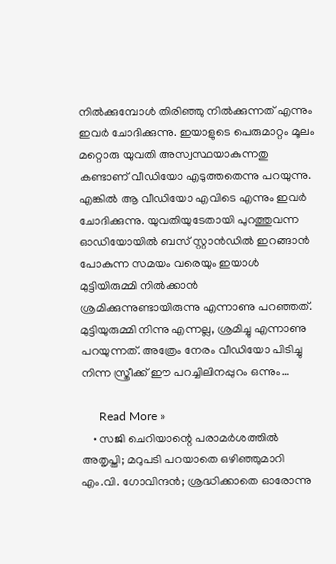നില്‍ക്കുമ്പോള്‍ തിരിഞ്ഞു നില്‍ക്കുന്നത് എന്നും ഇവര്‍ ചോദിക്കുന്നു. ഇയാളുടെ പെരുമാറ്റം മൂലം മറ്റൊരു യുവതി അസ്വസ്ഥയാകുന്നതു കണ്ടാണ് വീഡിയോ എടുത്തതെന്നു പറയുന്നു. എങ്കില്‍ ആ വീഡിയോ എവിടെ എന്നും ഇവര്‍ ചോദിക്കുന്നു. യുവതിയുടേതായി പുറത്തുവന്ന ഓഡിയോയില്‍ ബസ് സ്റ്റാന്‍ഡില്‍ ഇറങ്ങാന്‍ പോകുന്ന സമയം വരെയും ഇയാള്‍ മുട്ടിയിരുമ്മി നില്‍ക്കാന്‍ ശ്രമിക്കുന്നുണ്ടായിരുന്നു എന്നാണു പറഞ്ഞത്. മുട്ടിയുരുമ്മി നിന്നു എന്നല്ല, ശ്രമിച്ചു എന്നാണു പറയുന്നത്. അത്രേം നേരം വീഡിയോ പിടിച്ചു നിന്ന സ്ത്രീക്ക് ഈ പറച്ചിലിനപ്പുറം ഒന്നും…

      Read More »
    • സജി ചെറിയാന്റെ പരാമര്‍ശത്തില്‍ അതൃപ്തി; മറുപടി പറയാതെ ഒഴിഞ്ഞുമാറി എം.വി. ഗോവിന്ദന്‍; ശ്രദ്ധിക്കാതെ ഓരോന്നു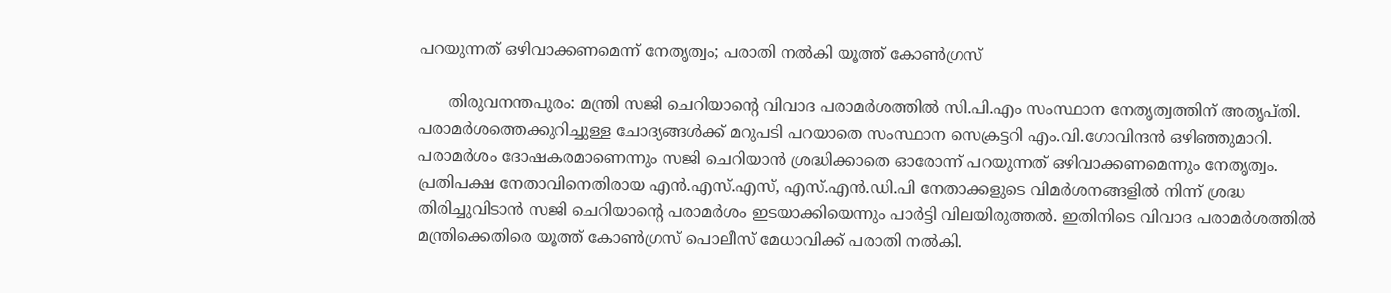പറയുന്നത് ഒഴിവാക്കണമെന്ന് നേതൃത്വം; പരാതി നല്‍കി യൂത്ത് കോണ്‍ഗ്രസ്

      തിരുവനന്തപുരം: മന്ത്രി സജി ചെറിയാന്റെ വിവാദ പരാമര്‍ശത്തില്‍ സി.പി.എം സംസ്ഥാന നേതൃത്വത്തിന് അതൃപ്തി. പരാമര്‍ശത്തെക്കുറിച്ചുള്ള ചോദ്യങ്ങള്‍ക്ക് മറുപടി പറയാതെ സംസ്ഥാന സെക്രട്ടറി എം.വി.ഗോവിന്ദന്‍ ഒഴിഞ്ഞുമാറി. പരാമര്‍ശം ദോഷകരമാണെന്നും സജി ചെറിയാന്‍ ശ്രദ്ധിക്കാതെ ഓരോന്ന് പറയുന്നത് ഒഴിവാക്കണമെന്നും നേതൃത്വം. പ്രതിപക്ഷ നേതാവിനെതിരായ എന്‍.എസ്.എസ്, എസ്.എന്‍.ഡി.പി നേതാക്കളുടെ വിമര്‍ശനങ്ങളില്‍ നിന്ന് ശ്രദ്ധ തിരിച്ചുവിടാന്‍ സജി ചെറിയാന്റെ പരാമര്‍ശം ഇടയാക്കിയെന്നും പാര്‍ട്ടി വിലയിരുത്തല്‍. ഇതിനിടെ വിവാദ പരാമര്‍ശത്തില്‍ മന്ത്രിക്കെതിരെ യൂത്ത് കോണ്‍ഗ്രസ് പൊലീസ് മേധാവിക്ക് പരാതി നല്‍കി.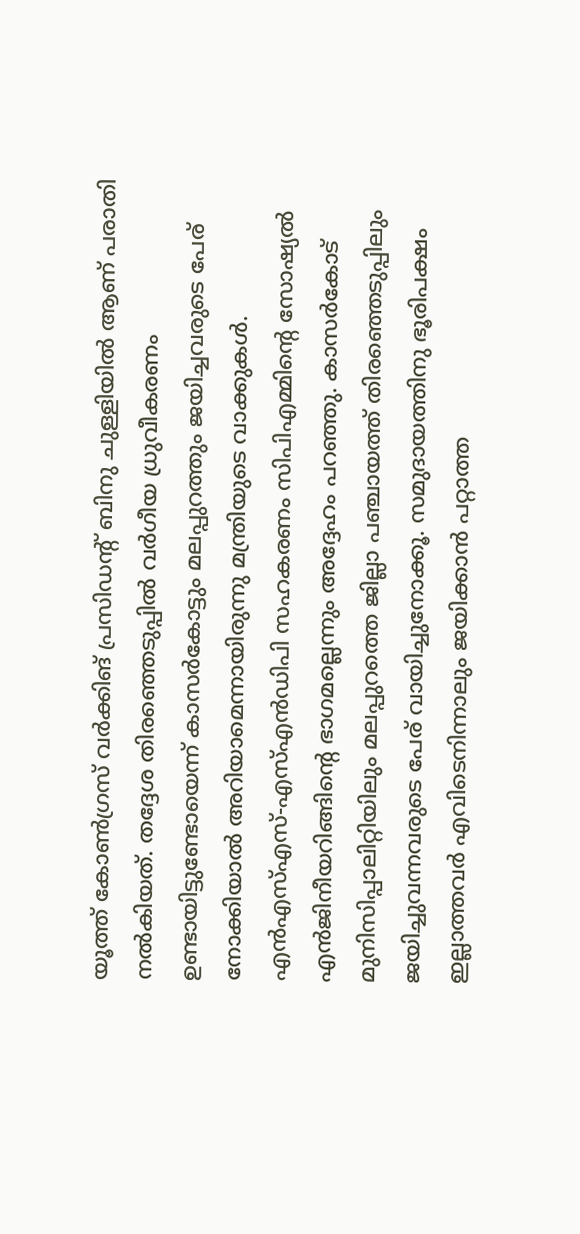യൂത്ത് കോണ്‍ഗ്രസ് വര്‍ക്കിങ് പ്രസിഡന്റ് ബിനു ചുള്ളിയില്‍ ആണ് പരാതി നല്‍കിയത്. തദ്ദേശ തിരഞ്ഞെടുപ്പില്‍ വര്‍ഗീയ ധ്രുവീകരണം ഉണ്ടായിട്ടുണ്ടോയെന്ന് കാസര്‍കോട്ടും മലപ്പുറത്തും ജയിച്ചവരുടെ പേര് നോക്കിയാല്‍ അറിയാമെന്നായിരുന്നു മന്ത്രിയുടെ വാക്കുകള്‍. എന്‍എസ്എസ്-എസ്എന്‍ഡിപി സഹകരണം സിപിഎമ്മിന്റെ സോഷ്യല്‍ എന്‍ജിനീയറിങ്ങിന്റെ ഭാഗമല്ലെന്നും അദ്ദേഹം പറഞ്ഞു. കാസര്‍കോട് മുനിസിപ്പാലിറ്റിയിലും മലപ്പുറത്തെ ജില്ലാ പഞ്ചായത്ത് തിരഞ്ഞെടുപ്പിലും ജയിച്ചുവന്നവരുടെ പേര് വായിച്ചുനോക്കൂ. സമുദായത്തിനു ഭൂരിപക്ഷം ഇല്ലാത്തവര്‍ എവിടെനിന്നാലും ജയിക്കാന്‍ പറ്റാത്ത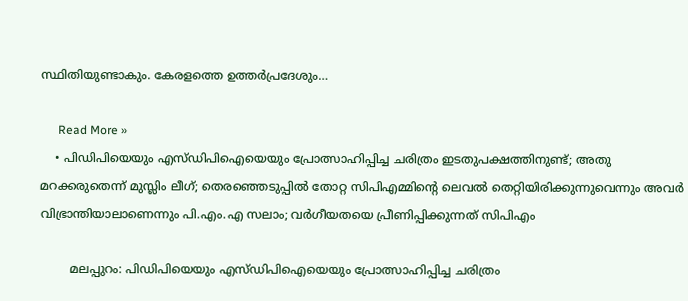സ്ഥിതിയുണ്ടാകും. കേരളത്തെ ഉത്തര്‍പ്രദേശും…

      Read More »
    • പിഡിപിയെയും എസ്ഡിപിഐയെയും പ്രോത്സാഹിപ്പിച്ച ചരിത്രം ഇടതുപക്ഷത്തിനുണ്ട്; അതു മറക്കരുതെന്ന് മുസ്ലിം ലീഗ്; തെരഞ്ഞെടുപ്പില്‍ തോറ്റ സിപിഎമ്മിന്റെ ലെവല്‍ തെറ്റിയിരിക്കുന്നുവെന്നും അവര്‍ വിഭ്രാന്തിയാലാണെന്നും പി.എം.എ സലാം; വര്‍ഗീയതയെ പ്രീണിപ്പിക്കുന്നത് സിപിഎം

        മലപ്പുറം: പിഡിപിയെയും എസ്ഡിപിഐയെയും പ്രോത്സാഹിപ്പിച്ച ചരിത്രം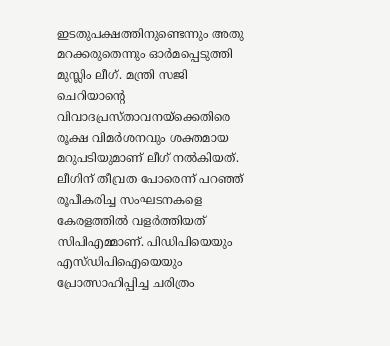ഇടതുപക്ഷത്തിനുണ്ടെന്നും അതു മറക്കരുതെന്നും ഓര്‍മപ്പെടുത്തി മുസ്ലിം ലീഗ്. മന്ത്രി സജി ചെറിയാന്റെ വിവാദപ്രസ്താവനയ്‌ക്കെതിരെ രൂക്ഷ വിമര്‍ശനവും ശക്തമായ മറുപടിയുമാണ് ലീഗ് നല്‍കിയത്. ലീഗിന് തീവ്രത പോരെന്ന് പറഞ്ഞ് രൂപീകരിച്ച സംഘടനകളെ കേരളത്തില്‍ വളര്‍ത്തിയത് സിപിഎമ്മാണ്. പിഡിപിയെയും എസ്ഡിപിഐയെയും പ്രോത്സാഹിപ്പിച്ച ചരിത്രം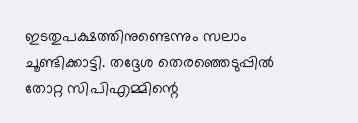ഇടതുപക്ഷത്തിനുണ്ടെന്നും സലാം ചൂണ്ടിക്കാട്ടി. തദ്ദേശ തെരഞ്ഞെടുപ്പില്‍ തോറ്റ സിപിഎമ്മിന്റെ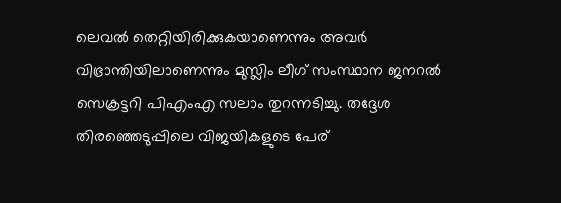ലെവല്‍ തെറ്റിയിരിക്കുകയാണെന്നും അവര്‍ വിഭ്രാന്തിയിലാണെന്നും മുസ്ലിം ലീഗ് സംസ്ഥാന ജനറല്‍ സെക്രട്ടറി പിഎംഎ സലാം തുറന്നടിച്ചു. തദ്ദേശ തിരഞ്ഞെടുപ്പിലെ വിജയികളുടെ പേര്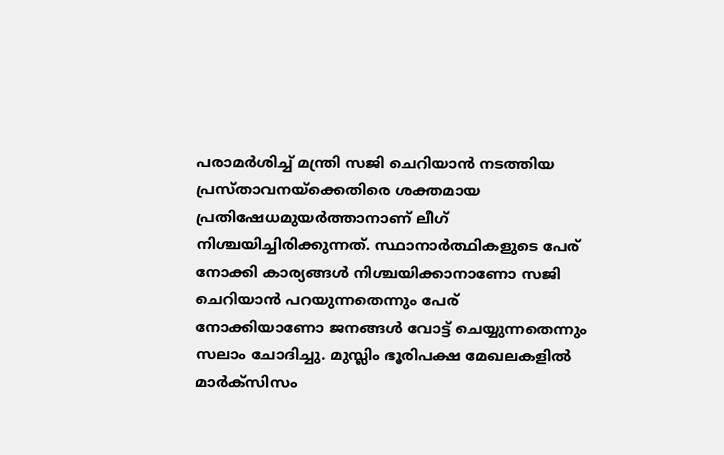പരാമര്‍ശിച്ച് മന്ത്രി സജി ചെറിയാന്‍ നടത്തിയ പ്രസ്താവനയ്‌ക്കെതിരെ ശക്തമായ പ്രതിഷേധമുയര്‍ത്താനാണ് ലീഗ് നിശ്ചയിച്ചിരിക്കുന്നത്. സ്ഥാനാര്‍ത്ഥികളുടെ പേര് നോക്കി കാര്യങ്ങള്‍ നിശ്ചയിക്കാനാണോ സജി ചെറിയാന്‍ പറയുന്നതെന്നും പേര് നോക്കിയാണോ ജനങ്ങള്‍ വോട്ട് ചെയ്യുന്നതെന്നും സലാം ചോദിച്ചു. മുസ്ലിം ഭൂരിപക്ഷ മേഖലകളില്‍ മാര്‍ക്‌സിസം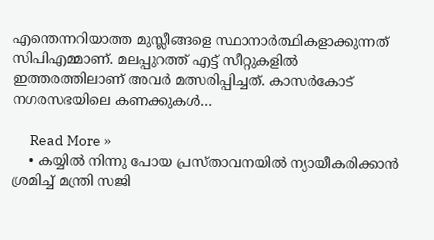എന്തെന്നറിയാത്ത മുസ്ലീങ്ങളെ സ്ഥാനാര്‍ത്ഥികളാക്കുന്നത് സിപിഎമ്മാണ്. മലപ്പുറത്ത് എട്ട് സീറ്റുകളില്‍ ഇത്തരത്തിലാണ് അവര്‍ മത്സരിപ്പിച്ചത്. കാസര്‍കോട് നഗരസഭയിലെ കണക്കുകള്‍…

      Read More »
    • കയ്യിൽ നിന്നു പോയ പ്രസ്താവനയിൽ ന്യായീകരിക്കാൻ ശ്രമിച്ച് മന്ത്രി സജി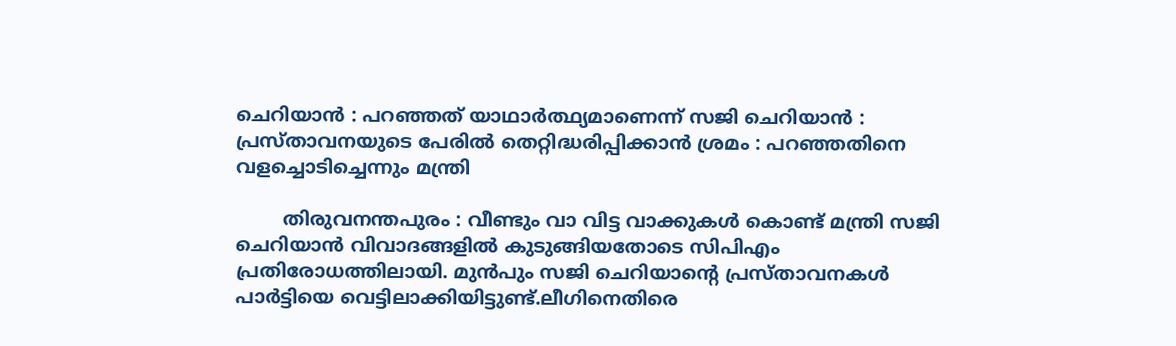ചെറിയാൻ : പറഞ്ഞത് യാഥാർത്ഥ്യമാണെന്ന് സജി ചെറിയാൻ : പ്രസ്താവനയുടെ പേരിൽ തെറ്റിദ്ധരിപ്പിക്കാൻ ശ്രമം : പറഞ്ഞതിനെ വളച്ചൊടിച്ചെന്നും മന്ത്രി

        തിരുവനന്തപുരം : വീണ്ടും വാ വിട്ട വാക്കുകൾ കൊണ്ട് മന്ത്രി സജി ചെറിയാൻ വിവാദങ്ങളിൽ കുടുങ്ങിയതോടെ സിപിഎം പ്രതിരോധത്തിലായി. മുൻപും സജി ചെറിയാന്റെ പ്രസ്താവനകൾ പാർട്ടിയെ വെട്ടിലാക്കിയിട്ടുണ്ട്.ലീഗിനെതിരെ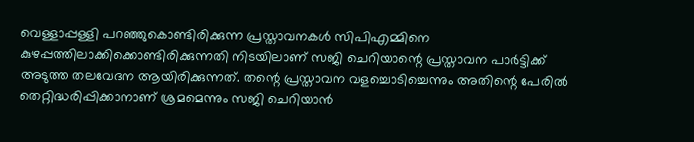വെള്ളാപ്പള്ളി പറഞ്ഞുകൊണ്ടിരിക്കുന്ന പ്രസ്താവനകൾ സിപിഎമ്മിനെ കുഴപ്പത്തിലാക്കിക്കൊണ്ടിരിക്കുന്നതി നിടയിലാണ് സജി ചെറിയാന്റെ പ്രസ്താവന പാർട്ടിക്ക് അടുത്ത തലവേദന ആയിരിക്കുന്നത്. തന്റെ പ്രസ്താവന വളച്ചൊടിച്ചെന്നും അതിന്റെ പേരിൽ തെറ്റിദ്ധരിപ്പിക്കാനാണ് ശ്രമമെന്നും സജി ചെറിയാൻ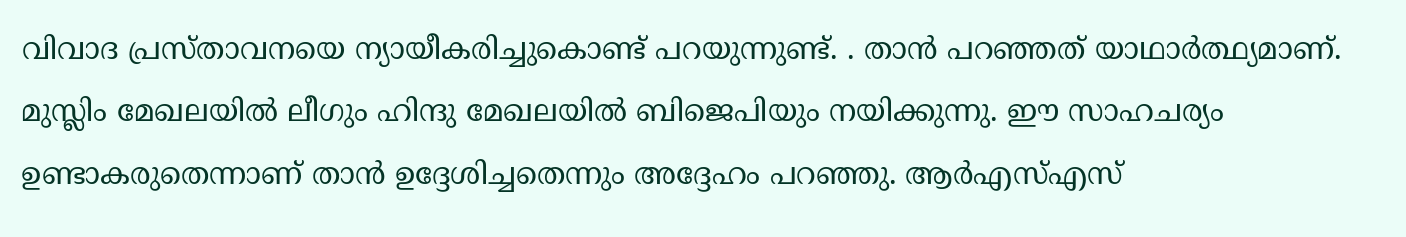വിവാദ പ്രസ്താവനയെ ന്യായീകരിച്ചുകൊണ്ട് പറയുന്നുണ്ട്. . താൻ പറഞ്ഞത് യാഥാർത്ഥ്യമാണ്. മുസ്ലിം മേഖലയിൽ ലീഗും ഹിന്ദു മേഖലയിൽ ബിജെപിയും നയിക്കുന്നു. ഈ സാഹചര്യം ഉണ്ടാകരുതെന്നാണ് താൻ ഉദ്ദേശിച്ചതെന്നും അദ്ദേഹം പറഞ്ഞു. ആർഎസ്എസ്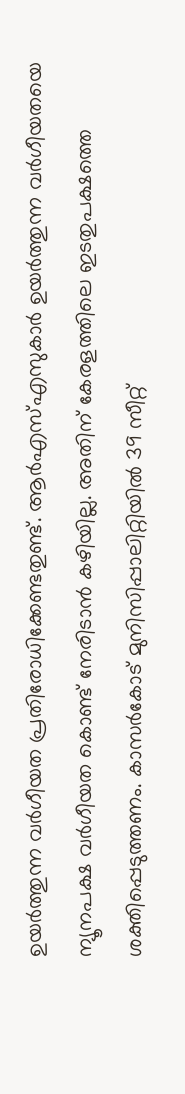ഉയർത്തുന്ന വർഗീയത പ്രതിരോധിക്കേണ്ടതുണ്ട്. ആർഎസ്എസുകാർ ഉയർത്തുന്ന വർഗീയതയെ ന്യൂനപക്ഷ വർഗീയത കൊണ്ട് നേരിടാൻ കഴിയില്ല. അതിന് കേരളത്തിലെ ഇടതുപക്ഷത്തെ ശക്തിപ്പെടുത്തണം. കാസർകോട് മുനിസിപ്പാലിറ്റിയിൽ 39 സീറ്റ്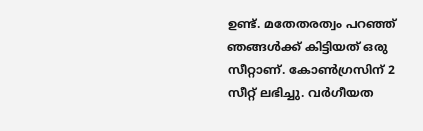ഉണ്ട്. മതേതരത്വം പറഞ്ഞ് ഞങ്ങൾക്ക് കിട്ടിയത് ഒരു സീറ്റാണ്. കോൺഗ്രസിന് 2 സീറ്റ്‌ ലഭിച്ചു. വർഗീയത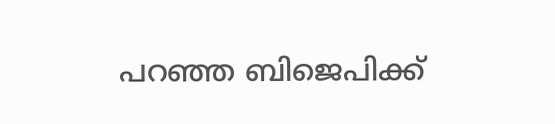പറഞ്ഞ ബിജെപിക്ക്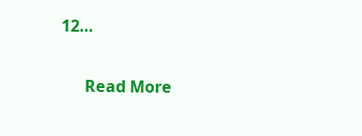12…

      Read More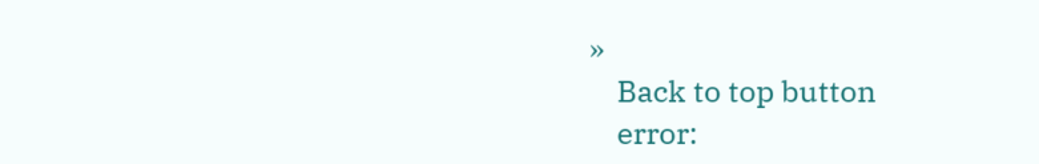»
    Back to top button
    error: